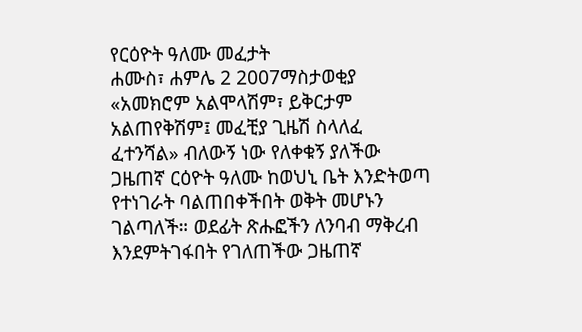የርዕዮት ዓለሙ መፈታት
ሐሙስ፣ ሐምሌ 2 2007ማስታወቂያ
«አመክሮም አልሞላሽም፣ ይቅርታም አልጠየቅሽም፤ መፈቺያ ጊዜሽ ስላለፈ ፈተንሻል» ብለውኝ ነው የለቀቁኝ ያለችው ጋዜጠኛ ርዕዮት ዓለሙ ከወህኒ ቤት እንድትወጣ የተነገራት ባልጠበቀችበት ወቅት መሆኑን ገልጣለች። ወደፊት ጽሑፎችን ለንባብ ማቅረብ እንደምትገፋበት የገለጠችው ጋዜጠኛ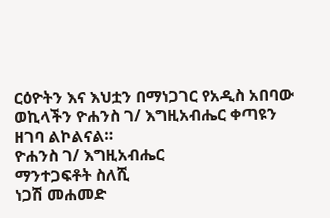ርዕዮትን እና እህቷን በማነጋገር የአዲስ አበባው ወኪላችን ዮሐንስ ገ/ እግዚአብሔር ቀጣዩን ዘገባ ልኮልናል።
ዮሐንስ ገ/ እግዚአብሔር
ማንተጋፍቶት ስለሺ
ነጋሽ መሐመድ